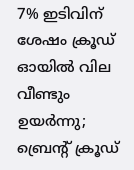7% ഇടിവിന് ശേഷം ക്രൂഡ് ഓയിൽ വില വീണ്ടും ഉയർന്നു; ബ്രെന്‍റ് ക്രൂഡ്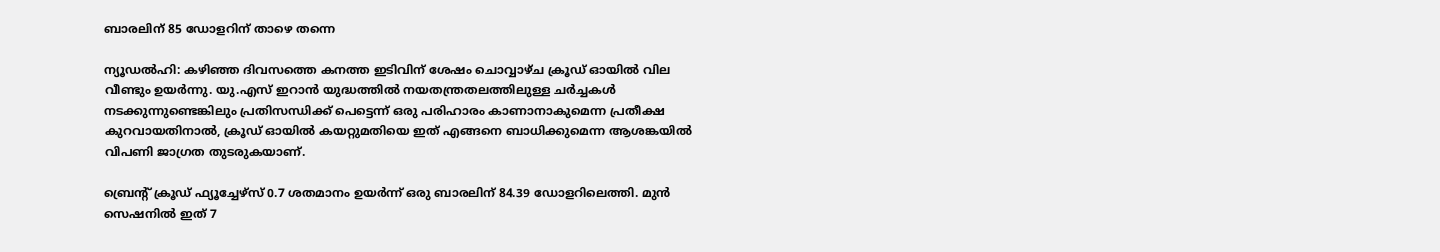ബാരലിന് 85 ഡോളറിന് താഴെ തന്നെ

ന്യൂഡൽഹി: കഴിഞ്ഞ ദിവസത്തെ കനത്ത ഇടിവിന് ശേഷം ചൊവ്വാഴ്ച ക്രൂഡ് ഓയിൽ വില വീണ്ടും ഉയർന്നു. യു.എസ് ഇറാൻ യുദ്ധത്തിൽ നയതന്ത്രതലത്തിലുള്ള ചർച്ചകൾ നടക്കുന്നുണ്ടെങ്കിലും പ്രതിസന്ധിക്ക് പെട്ടെന്ന് ഒരു പരിഹാരം കാണാനാകുമെന്ന പ്രതീക്ഷ കുറവായതിനാൽ, ക്രൂഡ് ഓയിൽ കയറ്റുമതിയെ ഇത് എങ്ങനെ ബാധിക്കുമെന്ന ആശങ്കയിൽ വിപണി ജാഗ്രത തുടരുകയാണ്.

ബ്രെന്‍റ് ക്രൂഡ് ഫ്യൂച്ചേഴ്സ് 0.7 ശതമാനം ഉയർന്ന് ഒരു ബാരലിന് 84.39 ഡോളറിലെത്തി. മുൻ സെഷനിൽ ഇത് 7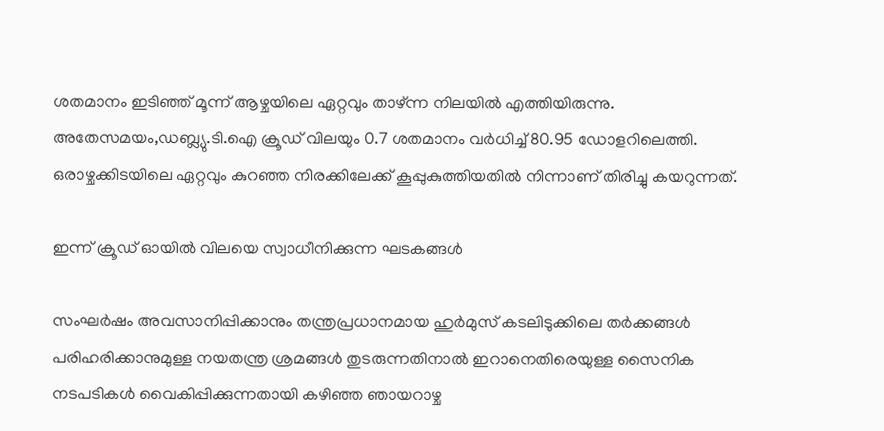ശതമാനം ഇടിഞ്ഞ് മൂന്ന് ആഴ്ചയിലെ ഏറ്റവും താഴ്ന്ന നിലയിൽ എത്തിയിരുന്നു. അതേസമയം,ഡബ്ല്യു.ടി.ഐ ക്രൂഡ് വിലയും 0.7 ശതമാനം വർധിച്ച് 80.95 ഡോളറിലെത്തി. ഒരാഴ്ചക്കിടയിലെ ഏറ്റവും കുറഞ്ഞ നിരക്കിലേക്ക് കൂപ്പുകുത്തിയതിൽ നിന്നാണ് തിരിച്ചു കയറുന്നത്.

ഇന്ന് ക്രൂഡ് ഓയിൽ വിലയെ സ്വാധീനിക്കുന്ന ഘടകങ്ങൾ

സംഘർഷം അവസാനിപ്പിക്കാനും തന്ത്രപ്രധാനമായ ഹുർമുസ് കടലിടുക്കിലെ തർക്കങ്ങൾ പരിഹരിക്കാനുമുള്ള നയതന്ത്ര ശ്രമങ്ങൾ തുടരുന്നതിനാൽ ഇറാനെതിരെയുള്ള സൈനിക നടപടികൾ വൈകിപ്പിക്കുന്നതായി കഴിഞ്ഞ ഞായറാഴ്ച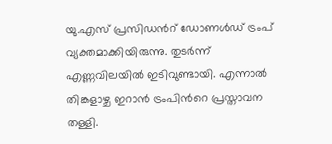യു.എസ് പ്രസിഡന്‍റ് ഡോണൾഡ് ട്രംപ് വ്യക്തമാക്കിയിരുന്നു. തുടർന്ന് എണ്ണവിലയിൽ ഇടിവുണ്ടായി. എന്നാൽ തിങ്കളാഴ്ച ഇറാൻ ട്രംപിന്‍റെ പ്രസ്താവന തള്ളി.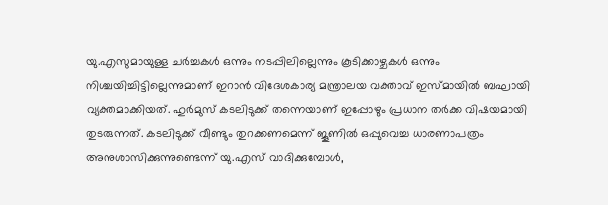യു.എസുമായുള്ള ചർച്ചകൾ ഒന്നും നടപ്പിലില്ലെന്നും കൂടിക്കാഴ്ചകൾ ഒന്നും നിശ്ചയിച്ചിട്ടില്ലെന്നുമാണ് ഇറാൻ വിദേശകാര്യ മന്ത്രാലയ വക്താവ് ഇസ്മായിൽ ബഘായി വ്യക്തമാക്കിയത്. ഹുർമുസ് കടലിടുക്ക് തന്നെയാണ് ഇപ്പോഴും പ്രധാന തർക്ക വിഷയമായി തുടരുന്നത്. കടലിടുക്ക് വീണ്ടും തുറക്കണമെന്ന് ജൂണിൽ ഒപ്പുവെച്ച ധാരണാപത്രം അനുശാസിക്കുന്നുണ്ടെന്ന് യു.എസ് വാദിക്കുമ്പോൾ,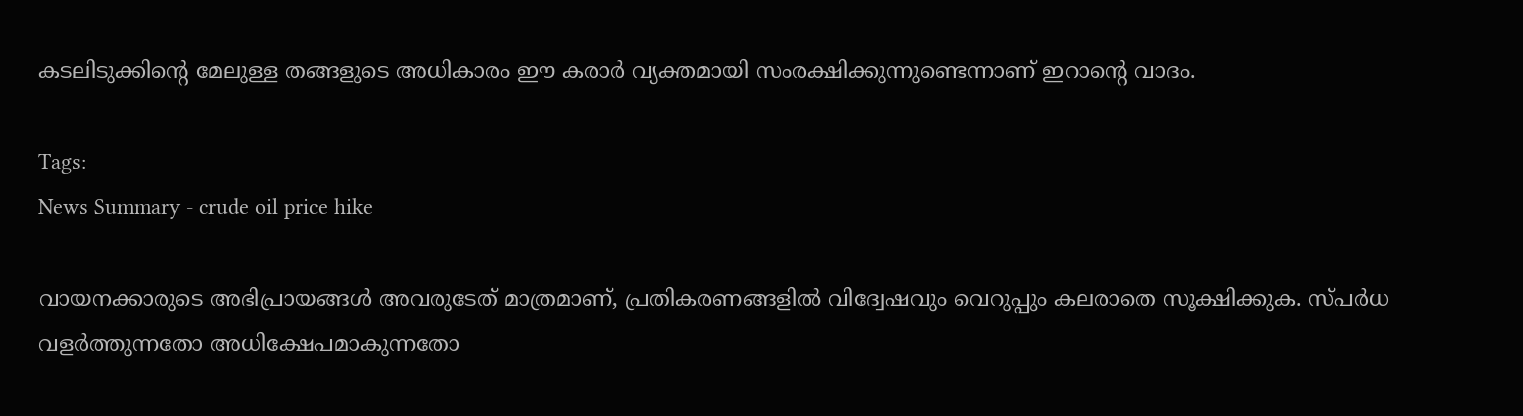കടലിടുക്കിന്‍റെ മേലുള്ള തങ്ങളുടെ അധികാരം ഈ കരാർ വ്യക്തമായി സംരക്ഷിക്കുന്നുണ്ടെന്നാണ് ഇറാന്‍റെ വാദം.

Tags:
News Summary - crude oil price hike

വായനക്കാരുടെ അഭിപ്രായങ്ങള്‍ അവരുടേത് മാത്രമാണ്, പ്രതികരണങ്ങളിൽ വിദ്വേഷവും വെറുപ്പും കലരാതെ സൂക്ഷിക്കുക. സ്പർധ വളർത്തുന്നതോ അധിക്ഷേപമാകുന്നതോ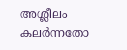അശ്ലീലം കലർന്നതോ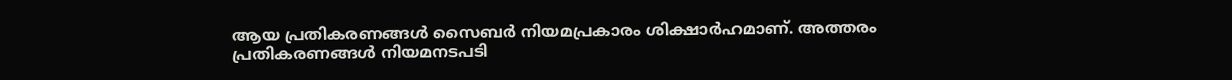ആയ പ്രതികരണങ്ങൾ സൈബർ നിയമപ്രകാരം ശിക്ഷാർഹമാണ്. അത്തരം പ്രതികരണങ്ങൾ നിയമനടപടി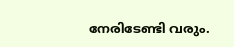നേരിടേണ്ടി വരും.